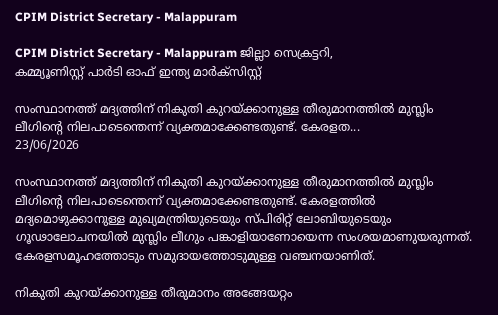CPIM District Secretary - Malappuram

CPIM District Secretary - Malappuram ജില്ലാ സെക്രട്ടറി,
കമ്മ്യൂണിസ്റ്റ്‌ പാർടി ഓഫ് ഇന്ത്യ മാർക്സിസ്റ്റ്

സംസ്ഥാനത്ത് മദ്യത്തിന് നികുതി കുറയ്ക്കാനുള്ള തീരുമാനത്തിൽ മുസ്ലിം ലീഗിന്റെ നിലപാടെന്തെന്ന്‌ വ്യക്തമാക്കേണ്ടതുണ്ട്. കേരളത...
23/06/2026

സംസ്ഥാനത്ത് മദ്യത്തിന് നികുതി കുറയ്ക്കാനുള്ള തീരുമാനത്തിൽ മുസ്ലിം ലീഗിന്റെ നിലപാടെന്തെന്ന്‌ വ്യക്തമാക്കേണ്ടതുണ്ട്. കേരളത്തിൽ മദ്യമൊഴുക്കാനുള്ള മുഖ്യമന്ത്രിയുടെയും സ്‌പിരിറ്റ്‌ ലോബിയുടെയും ഗൂഢാലോചനയിൽ മുസ്ലിം ലീഗും പങ്കാളിയാണോയെന്ന സംശയമാണുയരുന്നത്‌. കേരളസമൂഹത്തോടും സമുദായത്തോടുമുള്ള വഞ്ചനയാണിത്‌.

നികുതി കുറയ്ക്കാനുള്ള തീരുമാനം അങ്ങേയറ്റം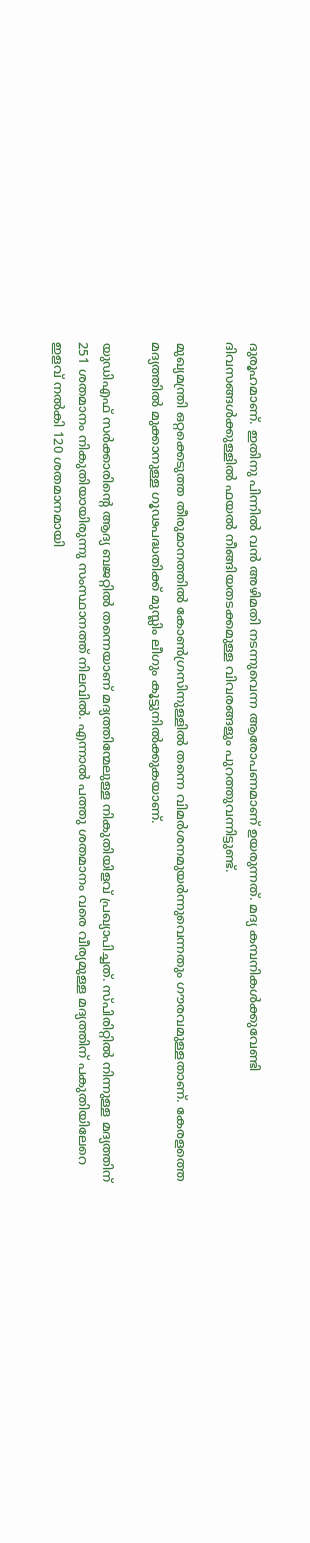ദുരൂഹമാണ്. ഇതിനു പിന്നില്‍ വൻ അഴിമതി നടന്നുവെന്ന ആരോപണമാണ്‌ ഉയരുന്നത്‌. മദ്യ കമ്പനികൾക്കുവേണ്ടി ദിവസങ്ങൾക്കുള്ളിൽ ഫയൽ നീങ്ങിയതടക്കമുള്ള വിവരങ്ങളും പുറത്തുവന്നിട്ടുണ്ട്‌.

മുഖ്യമന്ത്രി ഒറ്റക്കെടുത്ത തീരുമാനത്തിൽ കോൺഗ്രസിനുള്ളിൽ തന്നെ വിമർശനമുയർന്നുവെന്നതും ഗ‍ൗരവമുള്ളതാണ്‌. കേരളത്തെ മദ്യത്തിൽ മുക്കാനുള്ള ഗൂഢപദ്ധതിക്ക്‌ മുസ്ലിം ലീഗും കൂട്ടുനിൽക്കുകയാണ്‌.

യുഡിഎഫ് സര്‍ക്കാരിന്റെ ആദ്യ ബജറ്റിൽ തന്നെയാണ്‌ മദ്യത്തിന്മേലുള്ള നികുതിയിളവ് പ്രഖ്യാപിച്ചത്‌. സ്പിരിറ്റില്‍ നിന്നുള്ള മദ്യത്തിന് 251 ശതമാനം നികുതിയായിരുന്നു സംസ്ഥാനത്ത് നിലവിൽ. എന്നാല്‍ പത്തു ശതമാനം വരെ വീര്യമുള്ള മദ്യത്തിന് പകുതിയിലേറെ ഇളവ് നല്‍കി 120 ശതമാനമായി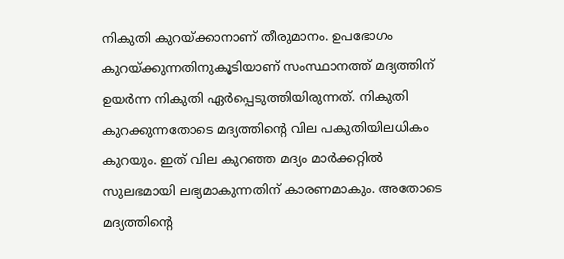നികുതി കുറയ്‌ക്കാനാണ്‌ തീരുമാനം. ഉപഭോഗം കുറയ്‌ക്കുന്നതിനുകൂടിയാണ്‌ സംസ്ഥാനത്ത്‌ മദ്യത്തിന് ഉയര്‍ന്ന നികുതി ഏർപ്പെടുത്തിയിരുന്നത്‌. നികുതി കുറക്കുന്നതോടെ മദ്യത്തിന്‍റെ വില പകുതിയിലധികം കുറയും. ഇത്‌ വില കുറഞ്ഞ മദ്യം മാര്‍ക്കറ്റില്‍ സുലഭമായി ലഭ്യമാകുന്നതിന്‌ കാരണമാകും. അതോടെ മദ്യത്തിന്‍റെ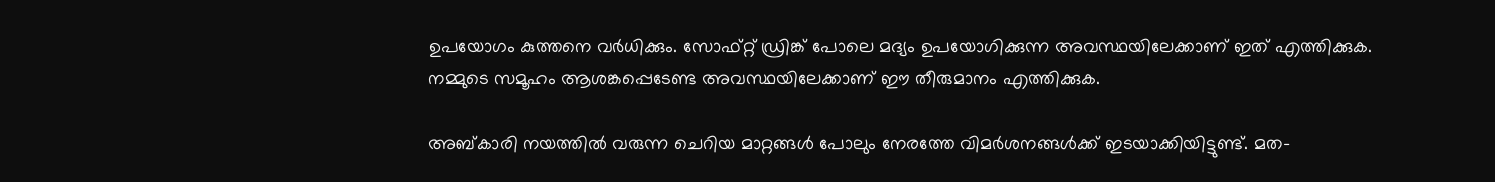ഉപയോഗം കുത്തനെ വര്‍ധിക്കും. സോഫ്‌റ്റ്‌ ഡ്രിങ്ക്‌ പോലെ മദ്യം ഉപയോഗിക്കുന്ന അവസ്ഥയിലേക്കാണ്‌ ഇത്‌ എത്തിക്കുക. നമ്മുടെ സമൂഹം ആശങ്കപ്പെടേണ്ട അവസ്ഥയിലേക്കാണ് ഇ‍ൗ തീരുമാനം എത്തിക്കുക.

അബ്കാരി നയത്തില്‍ വരുന്ന ചെറിയ മാറ്റങ്ങള്‍ പോലും നേരത്തേ വിമര്‍ശനങ്ങള്‍ക്ക് ഇടയാക്കിയിട്ടുണ്ട്. മത-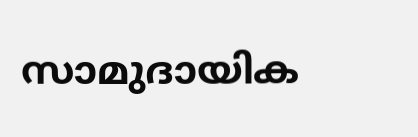സാമുദായിക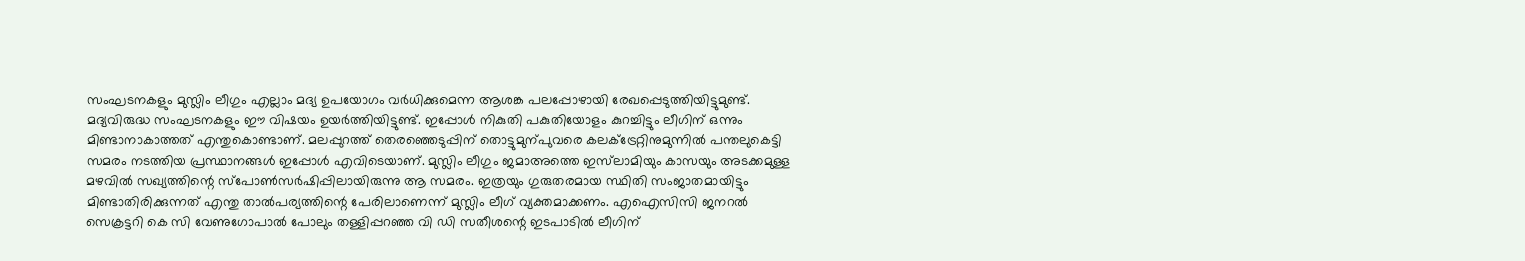സംഘടനകളും മുസ്ലിം ലീഗും എല്ലാം മദ്യ ഉപയോഗം വര്‍ധിക്കുമെന്ന ആശങ്ക പലപ്പോഴായി രേഖപ്പെടുത്തിയിട്ടുമുണ്ട്. മദ്യവിരുദ്ധ സംഘടനകളും ഈ വിഷയം ഉയര്‍ത്തിയിട്ടുണ്ട്. ഇപ്പോള്‍ നികുതി പകുതിയോളം കുറച്ചിട്ടും ലീഗിന്‌ ഒന്നും മിണ്ടാനാകാത്തത്‌ എന്തുകൊണ്ടാണ്‌. മലപ്പുറത്ത്‌ തെരഞ്ഞെടുപ്പിന്‌ തൊട്ടുമുന്പുവരെ കലക്‌ട്രേറ്റിനുമുന്നിൽ പന്തലുകെട്ടി സമരം നടത്തിയ പ്രസ്ഥാനങ്ങൾ ഇപ്പോൾ എവിടെയാണ്‌. മുസ്ലിം ലീഗും ജമാഅത്തെ ഇസ്‌ലാമിയും കാസയും അടക്കമുള്ള മഴവിൽ സഖ്യത്തിന്റെ സ്‌പോൺസർഷിപ്പിലായിരുന്നു ആ സമരം. ഇത്രയും ഗുരുതരമായ സ്ഥിതി സംജാതമായിട്ടും മിണ്ടാതിരിക്കുന്നത്‌ എന്തു താൽപര്യത്തിന്റെ പേരിലാണെന്ന്‌ മുസ്ലിം ലീഗ്‌ വ്യക്തമാക്കണം. എഐസിസി ജനറൽ സെക്രട്ടറി കെ സി വേണുഗോപാൽ പോലും തള്ളിപ്പറഞ്ഞ വി ഡി സതീശന്റെ ഇടപാടിൽ ലീഗിന്‌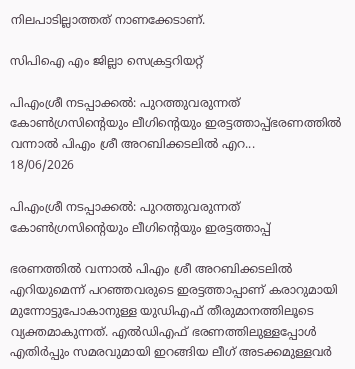നിലപാടില്ലാത്തത്‌ നാണക്കേടാണ്‌.

സിപിഐ എം ജില്ലാ സെക്രട്ടറിയറ്റ്

പിഎംശ്രീ നടപ്പാക്കൽ: പുറത്തുവരുന്നത്‌ കോൺഗ്രസിന്റെയും ലീഗിന്റെയും ഇരട്ടത്താപ്പ്‌ഭരണത്തിൽ വന്നാൽ പിഎം ശ്രീ അറബിക്കടലിൽ എറ...
18/06/2026

പിഎംശ്രീ നടപ്പാക്കൽ: പുറത്തുവരുന്നത്‌ കോൺഗ്രസിന്റെയും ലീഗിന്റെയും ഇരട്ടത്താപ്പ്‌

ഭരണത്തിൽ വന്നാൽ പിഎം ശ്രീ അറബിക്കടലിൽ എറിയുമെന്ന്‌ പറഞ്ഞവരുടെ ഇരട്ടത്താപ്പാണ്‌ കരാറുമായി മുന്നോട്ടുപോകാനുള്ള യുഡിഎഫ്‌ തീരുമാനത്തിലൂടെ വ്യക്തമാകുന്നത്. എൽഡിഎഫ്‌ ഭരണത്തിലുള്ളപ്പോൾ എതിർപ്പും സമരവുമായി ഇറങ്ങിയ ലീഗ്‌ അടക്കമുള്ളവർ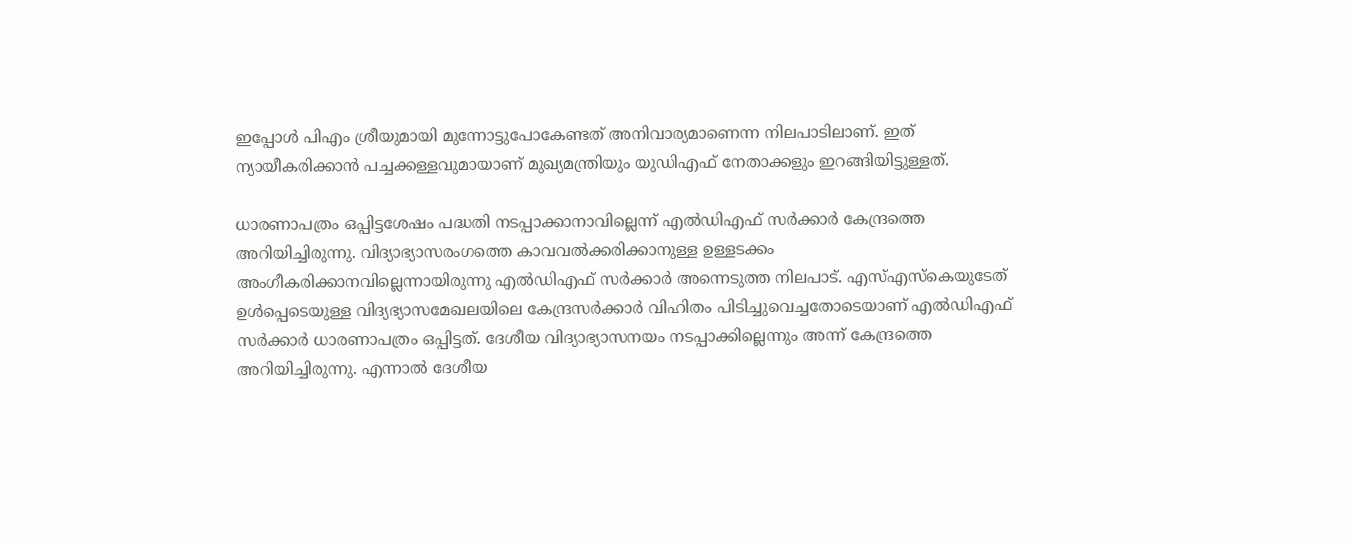ഇപ്പോൾ പിഎം ശ്രീയുമായി മുന്നോട്ടുപോകേണ്ടത്‌ അനിവാര്യമാണെന്ന നിലപാടിലാണ്‌. ഇത്‌ ന്യായീകരിക്കാൻ പച്ചക്കള്ളവുമായാണ്‌ മുഖ്യമന്ത്രിയും യുഡിഎഫ്‌ നേതാക്കളും ഇറങ്ങിയിട്ടുള്ളത്‌.

ധാരണാപത്രം ഒപ്പിട്ടശേഷം പദ്ധതി നടപ്പാക്കാനാവില്ലെന്ന്‌ എൽഡിഎഫ്‌ സർക്കാർ കേന്ദ്രത്തെ അറിയിച്ചിരുന്നു. വിദ്യാഭ്യാസരംഗത്തെ കാവവൽക്കരിക്കാനുള്ള ഉള്ളടക്കം അംഗീകരിക്കാനവില്ലെന്നായിരുന്നു എൽഡിഎഫ്‌ സർക്കാർ അന്നെടുത്ത നിലപാട്‌. എസ്‌എസ്‌കെയുടേത്‌ ഉൾപ്പെടെയുള്ള വിദ്യഭ്യാസമേഖലയിലെ കേന്ദ്രസർക്കാർ വിഹിതം പിടിച്ചുവെച്ചതോടെയാണ്‌ എൽഡിഎഫ്‌ സർക്കാർ ധാരണാപത്രം ഒപ്പിട്ടത്‌. ദേശീയ വിദ്യാഭ്യാസനയം നടപ്പാക്കില്ലെന്നും അന്ന്‌ കേന്ദ്രത്തെ അറിയിച്ചിരുന്നു. എന്നാൽ ദേശീയ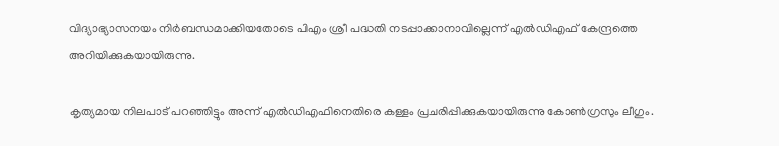വിദ്യാഭ്യാസനയം നിർബന്ധമാക്കിയതോടെ പിഎം ശ്രീ പദ്ധതി നടപ്പാക്കാനാവില്ലെന്ന്‌ എൽഡിഎഫ്‌ കേന്ദ്രത്തെ അറിയിക്കുകയായിരുന്നു.

കൃത്യമായ നിലപാട്‌ പറഞ്ഞിട്ടും അന്ന്‌ എൽഡിഎഫിനെതിരെ കള്ളം പ്രചരിപ്പിക്കുകയായിരുന്നു കോൺഗ്രസും ലീഗും.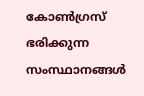കോൺഗ്രസ്‌ ഭരിക്കുന്ന സംസ്ഥാനങ്ങൾ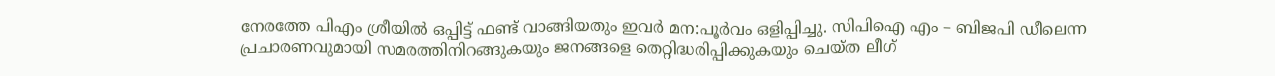നേരത്തേ പിഎം ശ്രീയിൽ ഒപ്പിട്ട്‌ ഫണ്ട്‌ വാങ്ങിയതും ഇവർ മന:പൂർവം ഒളിപ്പിച്ചു. സിപിഐ എം – ബിജപി ഡീലെന്ന പ്രചാരണവുമായി സമരത്തിനിറങ്ങുകയും ജനങ്ങളെ തെറ്റിദ്ധരിപ്പിക്കുകയും ചെയ്‌ത ലീഗ്‌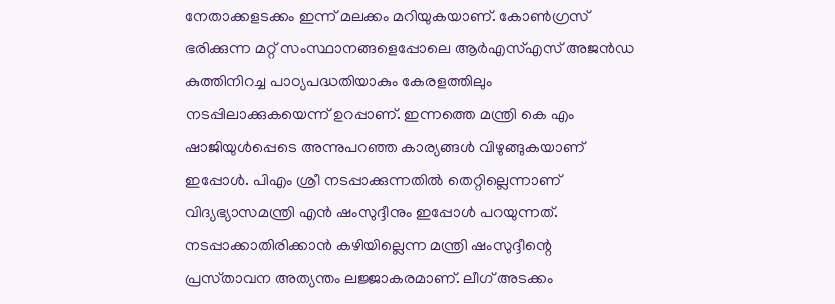നേതാക്കളടക്കം ഇന്ന്‌ മലക്കം മറിയുകയാണ്‌. കോൺഗ്രസ്‌ ഭരിക്കുന്ന മറ്റ്‌ സംസ്ഥാനങ്ങളെപ്പോലെ ആർഎസ്‌എസ്‌ അജൻഡ കുത്തിനിറച്ച പാഠ്യപദ്ധതിയാകും കേരളത്തിലും നടപ്പിലാക്കുകയെന്ന്‌ ഉറപ്പാണ്‌. ഇന്നത്തെ മന്ത്രി കെ എം ഷാജിയുൾപ്പെടെ അന്നുപറഞ്ഞ കാര്യങ്ങൾ വിഴുങ്ങുകയാണ്‌ ഇപ്പോൾ. പിഎം ശ്രീ നടപ്പാക്കുന്നതിൽ തെറ്റില്ലെന്നാണ്‌ വിദ്യഭ്യാസമന്ത്രി എൻ ഷംസുദ്ദീനും ഇപ്പോൾ പറയുന്നത്‌. നടപ്പാക്കാതിരിക്കാൻ കഴിയില്ലെന്ന മന്ത്രി ഷംസുദ്ദീന്റെ പ്രസ്‌താവന അത്യന്തം ലജ്ജാകരമാണ്‌. ലീഗ്‌ അടക്കം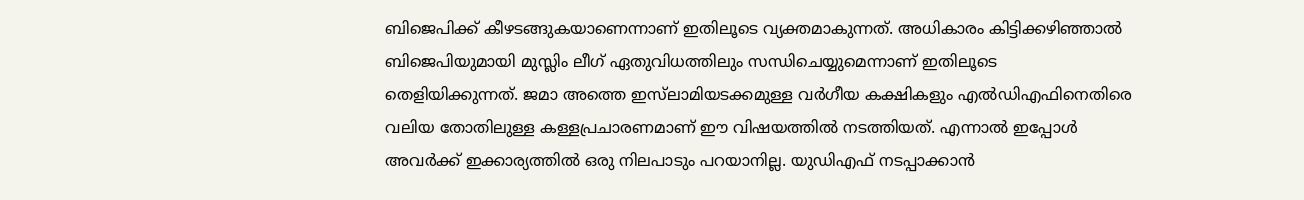ബിജെപിക്ക്‌ കീഴടങ്ങുകയാണെന്നാണ്‌ ഇതിലൂടെ വ്യക്തമാകുന്നത്‌. അധികാരം കിട്ടിക്കഴിഞ്ഞാൽ ബിജെപിയുമായി മുസ്ലിം ലീഗ്‌ ഏതുവിധത്തിലും സന്ധിചെയ്യുമെന്നാണ്‌ ഇതിലൂടെ തെളിയിക്കുന്നത്‌. ജമാ അത്തെ ഇസ്‌ലാമിയടക്കമുള്ള വർഗീയ കക്ഷികളും എൽഡിഎഫിനെതിരെ വലിയ തോതിലുള്ള കള്ളപ്രചാരണമാണ്‌ ഇ‍ൗ വിഷയത്തിൽ നടത്തിയത്‌. എന്നാൽ ഇപ്പോൾ അവർക്ക്‌ ഇക്കാര്യത്തിൽ ഒരു നിലപാടും പറയാനില്ല. യുഡിഎഫ്‌ നടപ്പാക്കാൻ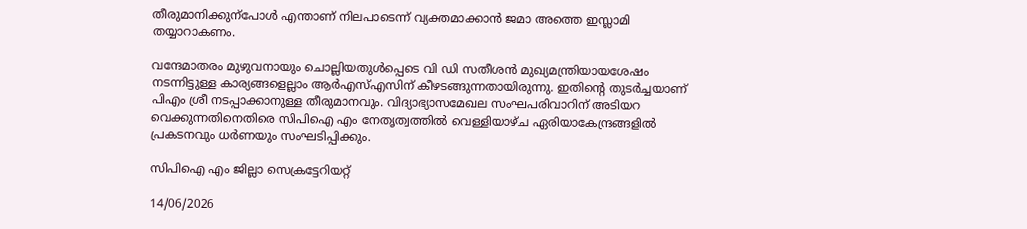തീരുമാനിക്കുന്പോൾ എന്താണ്‌ നിലപാടെന്ന്‌ വ്യക്തമാക്കാൻ ജമാ അത്തെ ഇസ്ലാമി തയ്യാറാകണം.

വന്ദേമാതരം മുഴുവനായും ചൊല്ലിയതുൾപ്പെടെ വി ഡി സതീശൻ മുഖ്യമന്ത്രിയായശേഷം നടന്നിട്ടുള്ള കാര്യങ്ങളെല്ലാം ആർഎസ്‌എസിന്‌ കീഴടങ്ങുന്നതായിരുന്നു. ഇതിന്റെ തുടർച്ചയാണ്‌ പിഎം ശ്രീ നടപ്പാക്കാനുള്ള തീരുമാനവും. വിദ്യാഭ്യാസമേഖല സംഘപരിവാറിന്‌ അടിയറ വെക്കുന്നതിനെതിരെ സിപിഐ എം നേതൃത്വത്തിൽ വെള്ളിയാഴ്‌ച ഏരിയാകേന്ദ്രങ്ങളിൽ പ്രകടനവും ധർണയും സംഘടിപ്പിക്കും.

സിപിഐ എം ജില്ലാ സെക്രട്ടേറിയറ്റ്

14/06/2026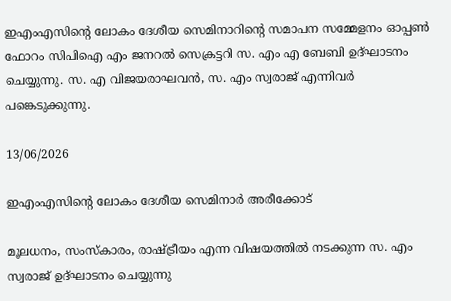ഇഎംഎസിന്റെ ലോകം ദേശീയ സെമിനാറിന്റെ സമാപന സമ്മേളനം ഓപ്പൺ ഫോറം സിപിഐ എം ജനറൽ സെക്രട്ടറി സ. എം എ ബേബി ഉദ്ഘാടനം ചെയ്യുന്നു. സ. എ വിജയരാഘവൻ, സ. എം സ്വരാജ് എന്നിവർ പങ്കെടുക്കുന്നു.

13/06/2026

ഇഎംഎസിന്റെ ലോകം ദേശീയ സെമിനാർ അരീക്കോട്

മൂലധനം, സംസ്കാരം, രാഷ്ട്രീയം എന്ന വിഷയത്തിൽ നടക്കുന്ന സ. എം സ്വരാജ് ഉദ്ഘാടനം ചെയ്യുന്നു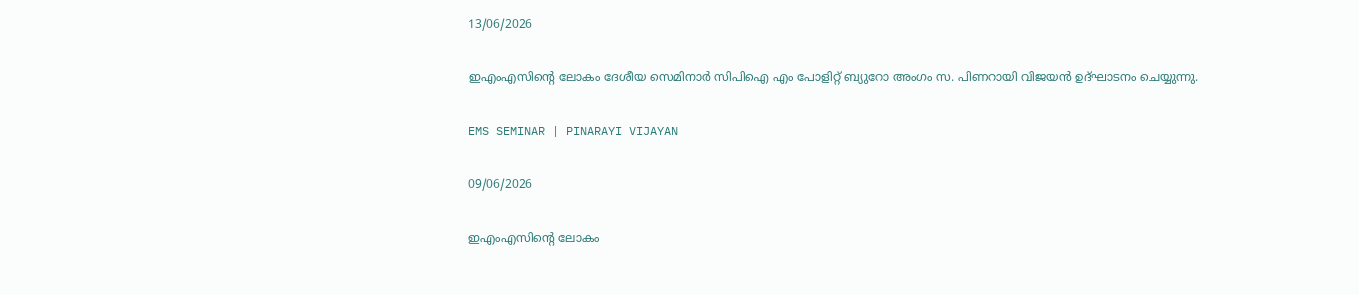13/06/2026

ഇഎംഎസിന്റെ ലോകം ദേശീയ സെമിനാർ സിപിഐ എം പോളിറ്റ് ബ്യുറോ അംഗം സ. പിണറായി വിജയൻ ഉദ്ഘാടനം ചെയ്യുന്നു.

EMS SEMINAR | PINARAYI VIJAYAN

09/06/2026

ഇഎംഎസിന്റെ ലോകം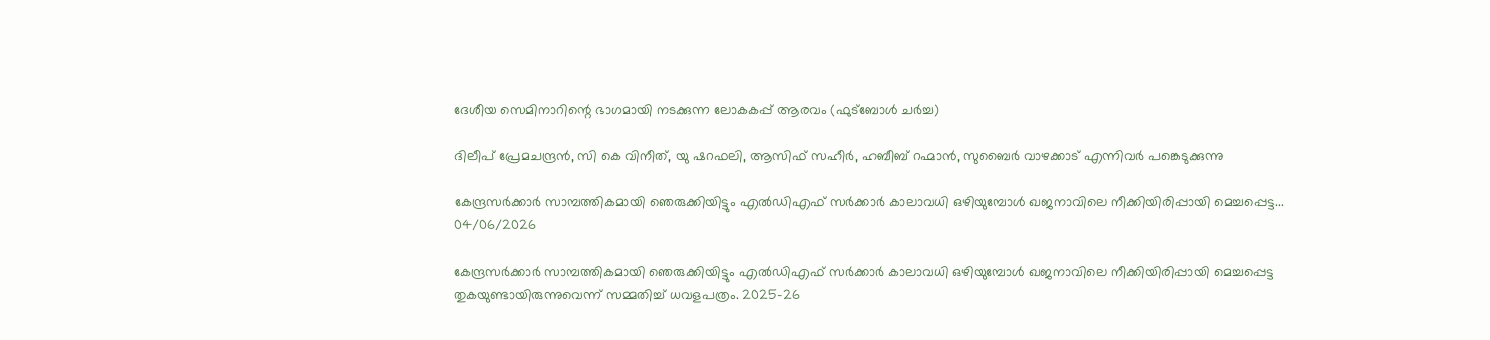ദേശീയ സെമിനാറിന്റെ ഭാഗമായി നടക്കുന്ന ലോകകപ്പ് ആരവം (ഫുട്ബോൾ ചർച്ച)

ദിലീപ് പ്രേമചന്ദ്രൻ, സി കെ വിനീത്, യു ഷറഫലി, ആസിഫ് സഹീർ, ഹബീബ് റഹ്മാൻ, സുബൈർ വാഴക്കാട് എന്നിവർ പങ്കെടുക്കുന്നു

കേന്ദ്രസർക്കാർ സാമ്പത്തികമായി ഞെരുക്കിയിട്ടും എൽഡിഎഫ്‌ സർക്കാർ കാലാവധി ഒഴിയുമ്പോൾ ഖജനാവിലെ നീക്കിയിരിപ്പായി മെച്ചപ്പെട്ട...
04/06/2026

കേന്ദ്രസർക്കാർ സാമ്പത്തികമായി ഞെരുക്കിയിട്ടും എൽഡിഎഫ്‌ സർക്കാർ കാലാവധി ഒഴിയുമ്പോൾ ഖജനാവിലെ നീക്കിയിരിപ്പായി മെച്ചപ്പെട്ട തുകയുണ്ടായിരുന്നുവെന്ന് സമ്മതിച്ച് ധവളപത്രം. 2025-26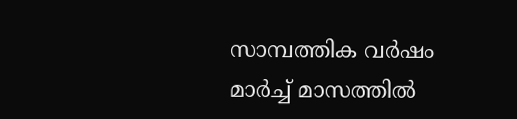സാമ്പത്തിക വർഷം മാർച്ച് മാസത്തിൽ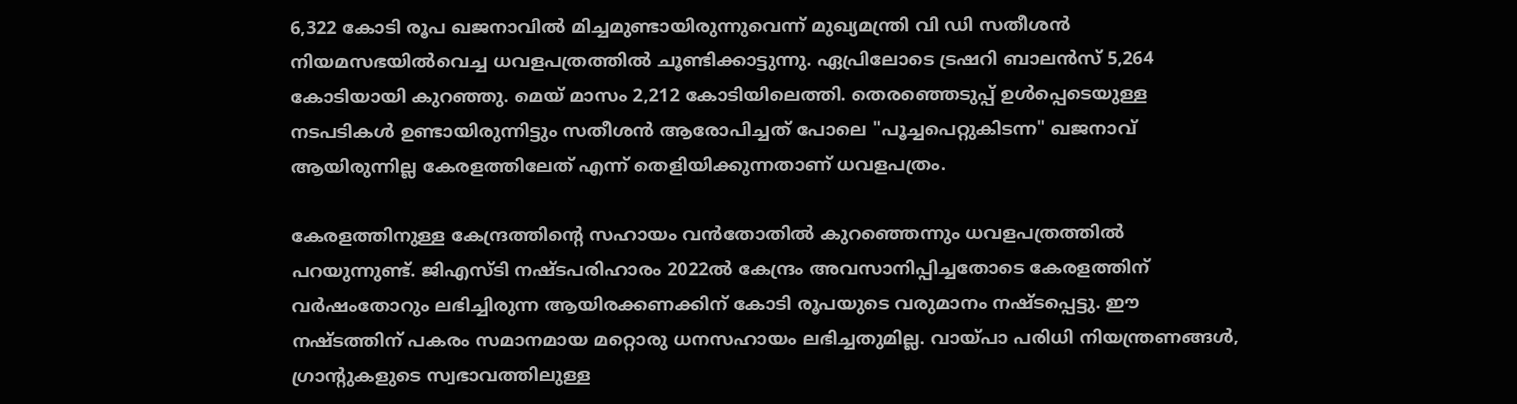6,322 കോടി രൂപ ഖജനാവിൽ മിച്ചമുണ്ടായിരുന്നുവെന്ന് മുഖ്യമന്ത്രി വി ഡി സതീശൻ നിയമസഭയിൽവെച്ച ധവളപത്രത്തിൽ ചൂണ്ടിക്കാട്ടുന്നു. ഏപ്രിലോടെ ട്രഷറി ബാലൻസ് 5,264 കോടിയായി കുറഞ്ഞു. മെയ് മാസം 2,212 കോടിയിലെത്തി. തെരഞ്ഞെടുപ്പ് ഉൾപ്പെടെയുള്ള നടപടികൾ ഉണ്ടായിരുന്നിട്ടും സതീശൻ ആരോപിച്ചത് പോലെ "പൂച്ചപെറ്റുകിടന്ന" ഖജനാവ് ആയിരുന്നില്ല കേരളത്തിലേത് എന്ന് തെളിയിക്കുന്നതാണ് ധവളപത്രം.

കേരളത്തിനുള്ള കേന്ദ്രത്തിന്റെ സഹായം വൻതോതിൽ കുറഞ്ഞെന്നും ധവളപത്രത്തിൽ പറയുന്നുണ്ട്. ജിഎസ്ടി നഷ്ടപരിഹാരം 2022ൽ കേന്ദ്രം അവസാനിപ്പിച്ചതോടെ കേരളത്തിന് വർഷംതോറും ലഭിച്ചിരുന്ന ആയിരക്കണക്കിന് കോടി രൂപയുടെ വരുമാനം നഷ്ടപ്പെട്ടു. ഈ നഷ്ടത്തിന് പകരം സമാനമായ മറ്റൊരു ധനസഹായം ലഭിച്ചതുമില്ല. വായ്പാ പരിധി നിയന്ത്രണങ്ങൾ, ഗ്രാന്റുകളുടെ സ്വഭാവത്തിലുള്ള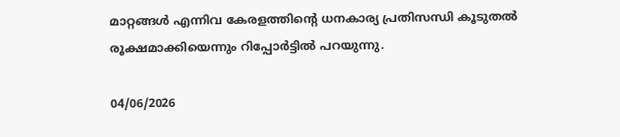മാറ്റങ്ങൾ എന്നിവ കേരളത്തിന്റെ ധനകാര്യ പ്രതിസന്ധി കൂടുതൽ രൂക്ഷമാക്കിയെന്നും റിപ്പോർട്ടിൽ പറയുന്നു.

04/06/2026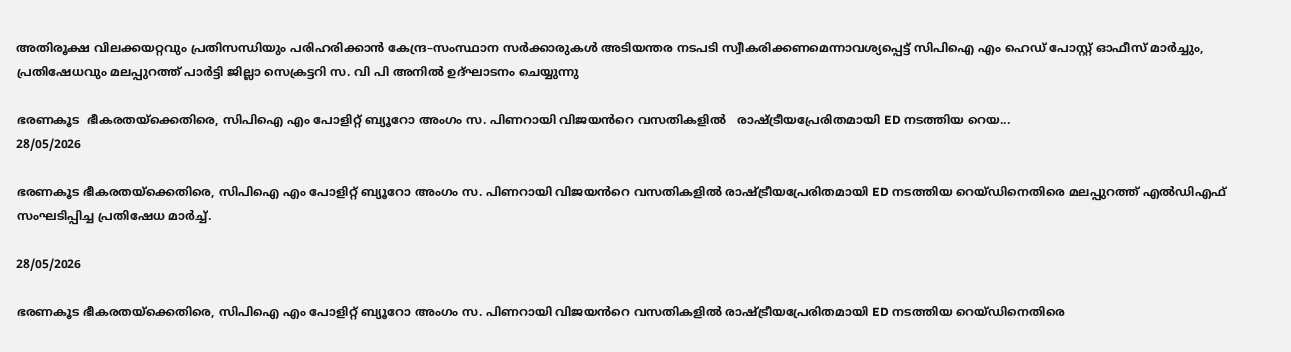അതിരൂക്ഷ വിലക്കയറ്റവും പ്രതിസന്ധിയും പരിഹരിക്കാൻ കേന്ദ്ര–സംസ്ഥാന സർക്കാരുകൾ അടിയന്തര നടപടി സ്വീകരിക്കണമെന്നാവശ്യപ്പെട്ട്‌ സിപിഐ എം ഹെഡ് പോസ്റ്റ് ഓഫീസ് മാർച്ചും, പ്രതിഷേധവും മലപ്പുറത്ത് പാർട്ടി ജില്ലാ സെക്രട്ടറി സ. വി പി അനിൽ ഉദ്ഘാടനം ചെയ്യുന്നു

ഭരണകൂട  ഭീകരതയ്ക്കെതിരെ, സിപിഐ എം പോളിറ്റ് ബ്യൂറോ അംഗം സ. പിണറായി വിജയൻറെ വസതികളിൽ   രാഷ്ട്രീയപ്രേരിതമായി ED നടത്തിയ റെയ...
28/05/2026

ഭരണകൂട ഭീകരതയ്ക്കെതിരെ, സിപിഐ എം പോളിറ്റ് ബ്യൂറോ അംഗം സ. പിണറായി വിജയൻറെ വസതികളിൽ രാഷ്ട്രീയപ്രേരിതമായി ED നടത്തിയ റെയ്ഡിനെതിരെ മലപ്പുറത്ത് എൽഡിഎഫ് സംഘടിപ്പിച്ച പ്രതിഷേധ മാർച്ച്.

28/05/2026

ഭരണകൂട ഭീകരതയ്ക്കെതിരെ, സിപിഐ എം പോളിറ്റ് ബ്യൂറോ അംഗം സ. പിണറായി വിജയൻറെ വസതികളിൽ രാഷ്ട്രീയപ്രേരിതമായി ED നടത്തിയ റെയ്ഡിനെതിരെ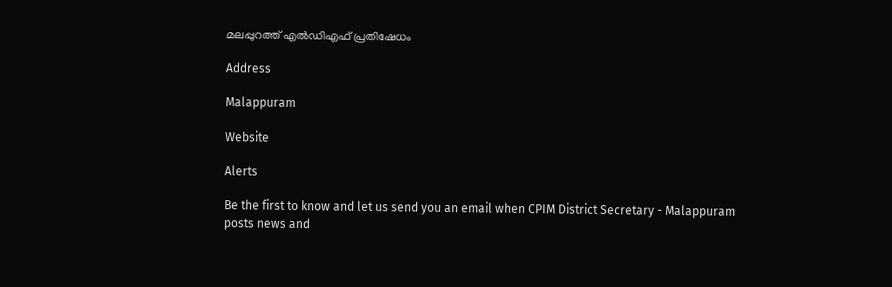മലപ്പുറത്ത് എൽഡിഎഫ് പ്രതിഷേധം

Address

Malappuram

Website

Alerts

Be the first to know and let us send you an email when CPIM District Secretary - Malappuram posts news and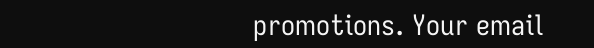promotions. Your email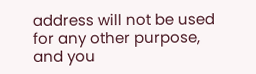address will not be used for any other purpose, and you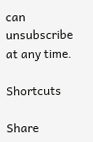can unsubscribe at any time.

Shortcuts

Share